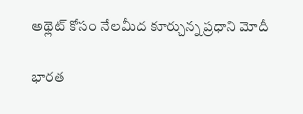అథ్లెట్ కోసం నేలమీద కూర్చున్న ప్రధాని మోదీ

భారత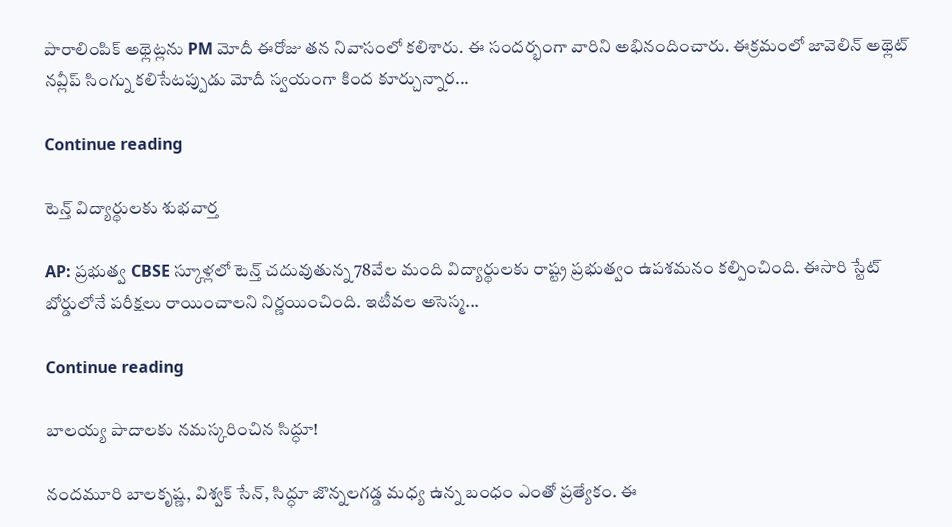పారాలింపిక్ అథ్లెట్లను PM మోదీ ఈరోజు తన నివాసంలో కలిశారు. ఈ సందర్భంగా వారిని అభినందించారు. ఈక్రమంలో జావెలిన్ అథ్లెట్ నవ్లీప్ సింగ్ను కలిసేటప్పుడు మోదీ స్వయంగా కింద కూర్చున్నార...

Continue reading

టెన్త్ విద్యార్థులకు శుభవార్త

AP: ప్రభుత్వ CBSE స్కూళ్లలో టెన్త్ చదువుతున్న 78వేల మంది విద్యార్థులకు రాష్ట్ర ప్రభుత్వం ఉపశమనం కల్పించింది. ఈసారి స్టేట్ బోర్డులోనే పరీక్షలు రాయించాలని నిర్ణయించింది. ఇటీవల అసెస్మ...

Continue reading

బాలయ్య పాదాలకు నమస్కరించిన సిద్ధూ!

నందమూరి బాలకృష్ణ, విశ్వక్ సేన్, సిద్ధూ జొన్నలగడ్డ మధ్య ఉన్న బంధం ఎంతో ప్రత్యేకం. ఈ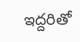ఇద్దరితో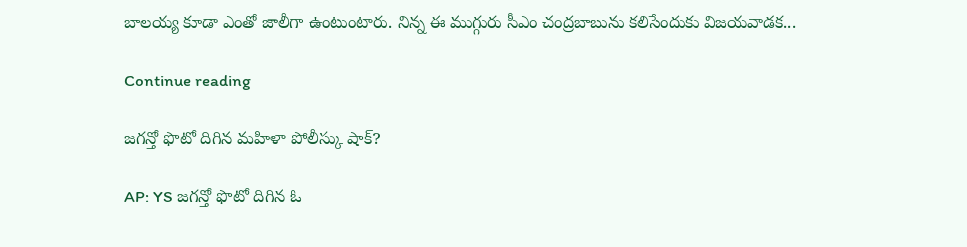బాలయ్య కూడా ఎంతో జాలీగా ఉంటుంటారు. నిన్న ఈ ముగ్గురు సీఎం చంద్రబాబును కలిసేందుకు విజయవాడక...

Continue reading

జగన్తో ఫొటో దిగిన మహిళా పోలీస్కు షాక్?

AP: YS జగన్తో ఫొటో దిగిన ఓ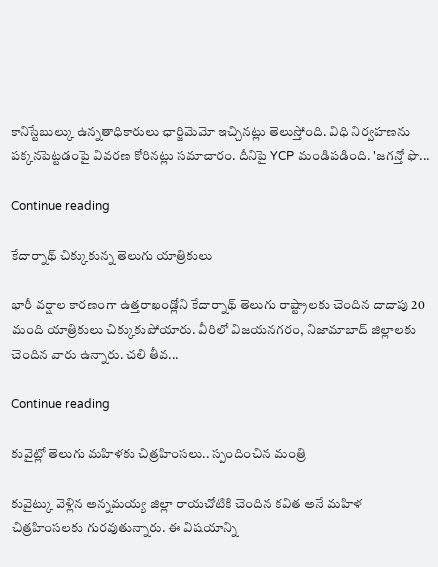కానిస్టేబుల్కు ఉన్నతాధికారులు ఛార్జిమెమో ఇచ్చినట్లు తెలుస్తోంది. విధి నిర్వహణను పక్కనపెట్టడంపై వివరణ కోరినట్లు సమాచారం. దీనిపై YCP మండిపడింది. 'జగన్తో ఫొ...

Continue reading

కేదార్నాథ్ చిక్కుకున్న తెలుగు యాత్రికులు

భారీ వర్షాల కారణంగా ఉత్తరాఖండ్లోని కేదార్నాథ్ తెలుగు రాష్ట్రాలకు చెందిన దాదాపు 20 మంది యాత్రికులు చిక్కుకుపోయారు. వీరిలో విజయనగరం, నిజామాబాద్ జిల్లాలకు చెందిన వారు ఉన్నారు. చలి తీవ...

Continue reading

కువైట్లో తెలుగు మహిళకు చిత్రహింసలు.. స్పందించిన మంత్రి

కువైట్కు వెళ్లిన అన్నమయ్య జిల్లా రాయచోటికి చెందిన కవిత అనే మహిళ చిత్రహింసలకు గురవుతున్నారు. ఈ విషయాన్ని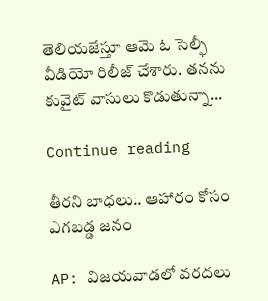తెలియజేస్తూ ఆమె ఓ సెల్ఫీ వీడియో రిలీజ్ చేశారు. తనను కువైట్ వాసులు కొడుతున్నా...

Continue reading

తీరని బాధలు.. ఆహారం కోసం ఎగబడ్డ జనం

AP: విజయవాడలో వరదలు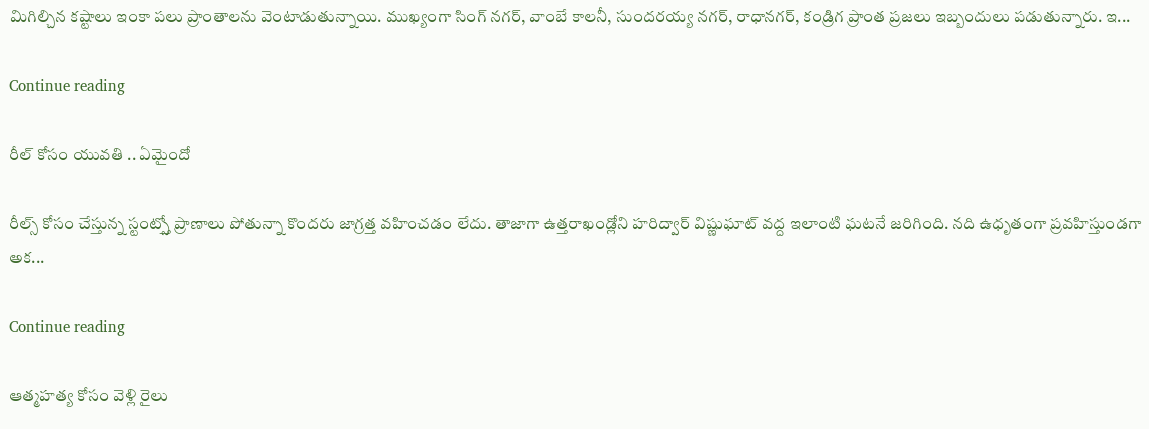మిగిల్చిన కష్టాలు ఇంకా పలు ప్రాంతాలను వెంటాడుతున్నాయి. ముఖ్యంగా సింగ్ నగర్, వాంబే కాలనీ, సుందరయ్య నగర్, రాధానగర్, కండ్రిగ ప్రాంత ప్రజలు ఇబ్బందులు పడుతున్నారు. ఇ...

Continue reading

రీల్ కోసం యువతి .. ఏమైందో

రీల్స్ కోసం చేస్తున్న స్టంట్స్తో ప్రాణాలు పోతున్నా కొందరు జాగ్రత్త వహించడం లేదు. తాజాగా ఉత్తరాఖండ్లోని హరిద్వార్ విష్ణుఘాట్ వద్ద ఇలాంటి ఘటనే జరిగింది. నది ఉధృతంగా ప్రవహిస్తుండగా అక...

Continue reading

ఆత్మహత్య కోసం వెళ్లి రైలు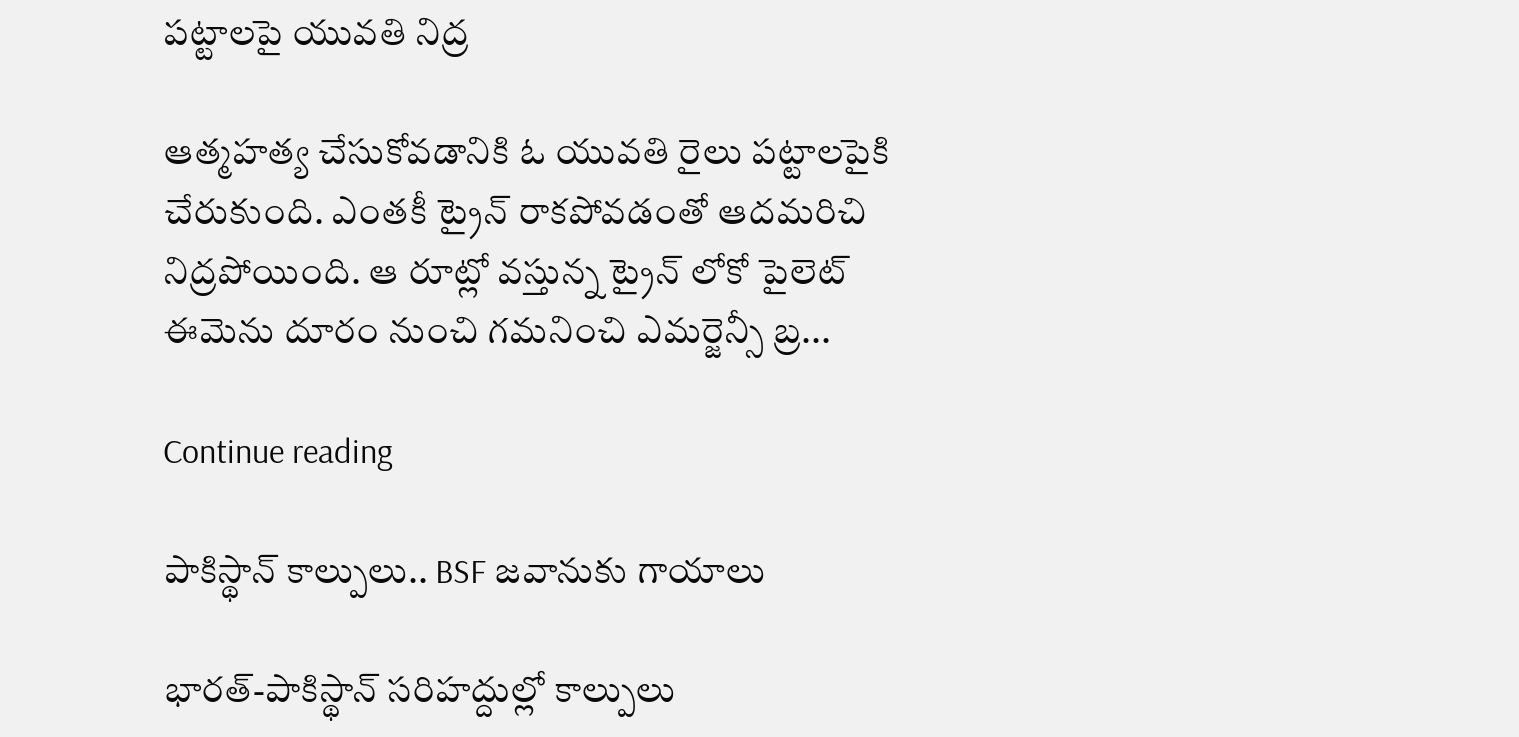పట్టాలపై యువతి నిద్ర

ఆత్మహత్య చేసుకోవడానికి ఓ యువతి రైలు పట్టాలపైకి చేరుకుంది. ఎంతకీ ట్రైన్ రాకపోవడంతో ఆదమరిచి నిద్రపోయింది. ఆ రూట్లో వస్తున్న ట్రైన్ లోకో పైలెట్ ఈమెను దూరం నుంచి గమనించి ఎమర్జెన్సీ బ్ర...

Continue reading

పాకిస్థాన్ కాల్పులు.. BSF జవానుకు గాయాలు

భారత్-పాకిస్థాన్ సరిహద్దుల్లో కాల్పులు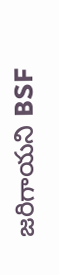జరిగాయని BSF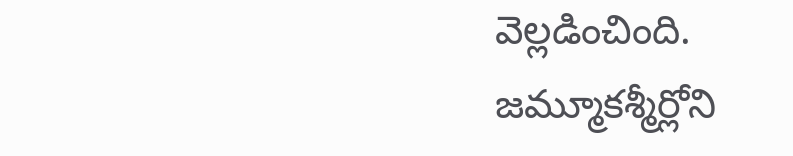వెల్లడించింది. జమ్మూకశ్మీర్లోని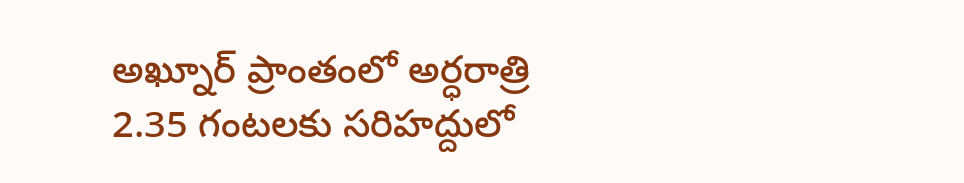అఖ్నూర్ ప్రాంతంలో అర్ధరాత్రి 2.35 గంటలకు సరిహద్దులో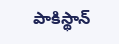పాకిస్థాన్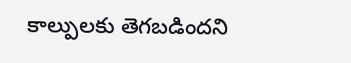కాల్పులకు తెగబడిందని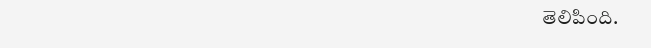తెలిపింది.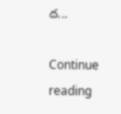ద...

Continue reading